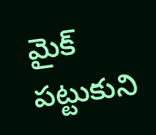మైక్ పట్టుకుని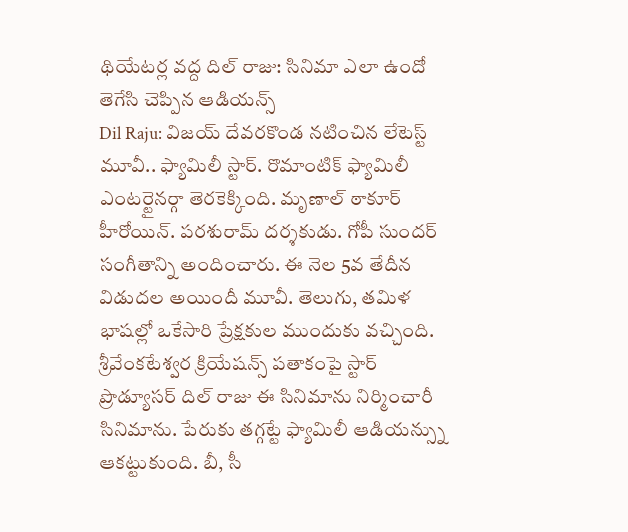థియేటర్ల వద్ద దిల్ రాజు: సినిమా ఎలా ఉందో తెగేసి చెప్పిన ఆడియన్స్
Dil Raju: విజయ్ దేవరకొండ నటించిన లేటెస్ట్ మూవీ.. ఫ్యామిలీ స్టార్. రొమాంటిక్ ఫ్యామిలీ ఎంటర్టైనర్గా తెరకెక్కింది. మృణాల్ ఠాకూర్ హీరోయిన్. పరశురామ్ దర్శకుడు. గోపీ సుందర్ సంగీతాన్ని అందించారు. ఈ నెల 5వ తేదీన విడుదల అయిందీ మూవీ. తెలుగు, తమిళ భాషల్లో ఒకేసారి ప్రేక్షకుల ముందుకు వచ్చింది.
శ్రీవేంకటేశ్వర క్రియేషన్స్ పతాకంపై స్టార్ ప్రొడ్యూసర్ దిల్ రాజు ఈ సినిమాను నిర్మించారీ సినిమాను. పేరుకు తగ్గట్టే ఫ్యామిలీ ఆడియన్స్ను ఆకట్టుకుంది. బీ, సీ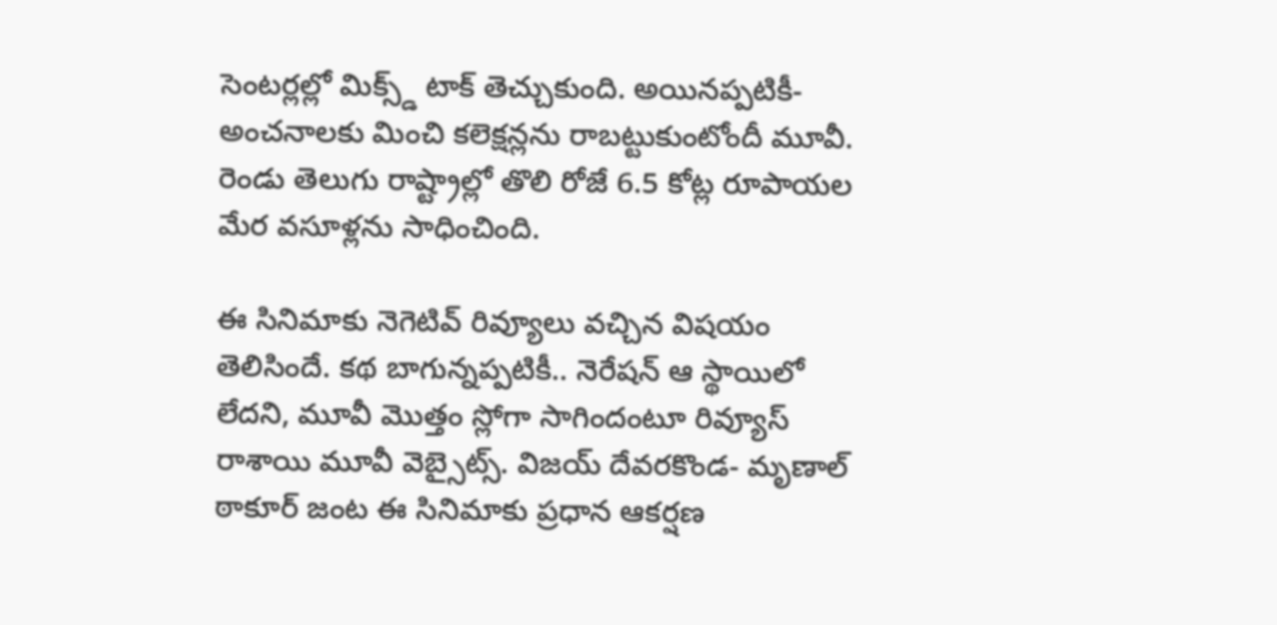సెంటర్లల్లో మిక్స్డ్ టాక్ తెచ్చుకుంది. అయినప్పటికీ- అంచనాలకు మించి కలెక్షన్లను రాబట్టుకుంటోందీ మూవీ. రెండు తెలుగు రాష్ట్రాల్లో తొలి రోజే 6.5 కోట్ల రూపాయల మేర వసూళ్లను సాధించింది.

ఈ సినిమాకు నెగెటివ్ రివ్యూలు వచ్చిన విషయం తెలిసిందే. కథ బాగున్నప్పటికీ.. నెరేషన్ ఆ స్థాయిలో లేదని, మూవీ మొత్తం స్లోగా సాగిందంటూ రివ్యూస్ రాశాయి మూవీ వెబ్సైట్స్. విజయ్ దేవరకొండ- మృణాల్ ఠాకూర్ జంట ఈ సినిమాకు ప్రధాన ఆకర్షణ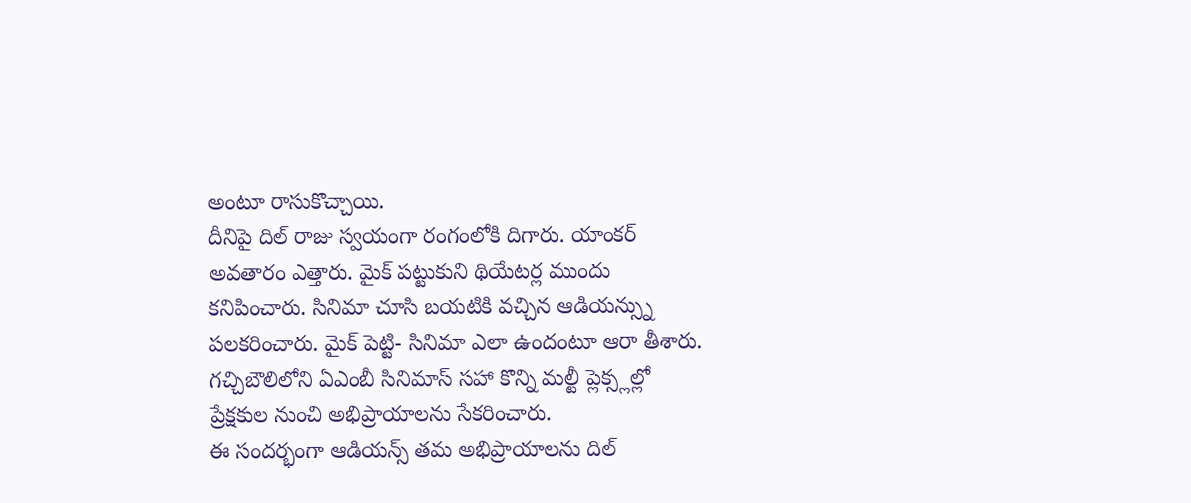అంటూ రాసుకొచ్చాయి.
దీనిపై దిల్ రాజు స్వయంగా రంగంలోకి దిగారు. యాంకర్ అవతారం ఎత్తారు. మైక్ పట్టుకుని థియేటర్ల ముందు కనిపించారు. సినిమా చూసి బయటికి వచ్చిన ఆడియన్స్ను పలకరించారు. మైక్ పెట్టి- సినిమా ఎలా ఉందంటూ ఆరా తీశారు. గచ్చిబౌలిలోని ఏఎంబీ సినిమాస్ సహా కొన్ని మల్టీ ప్లెక్స్లల్లో ప్రేక్షకుల నుంచి అభిప్రాయాలను సేకరించారు.
ఈ సందర్భంగా ఆడియన్స్ తమ అభిప్రాయాలను దిల్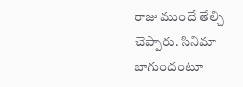రాజు ముందే తేల్చి చెప్పారు. సినిమా బాగుందంటూ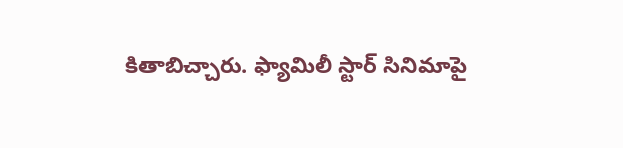కితాబిచ్చారు. ఫ్యామిలీ స్టార్ సినిమాపై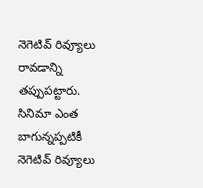నెగెటివ్ రివ్యూలు రావడాన్ని తప్పుపట్టారు. సినిమా ఎంత బాగున్నప్పటికీ నెగెటివ్ రివ్యూలు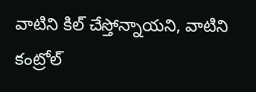వాటిని కిల్ చేస్తోన్నాయని, వాటిని కంట్రోల్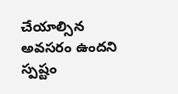చేయాల్సిన అవసరం ఉందని స్పష్టం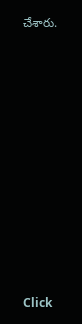చేశారు.












Click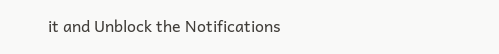it and Unblock the Notifications